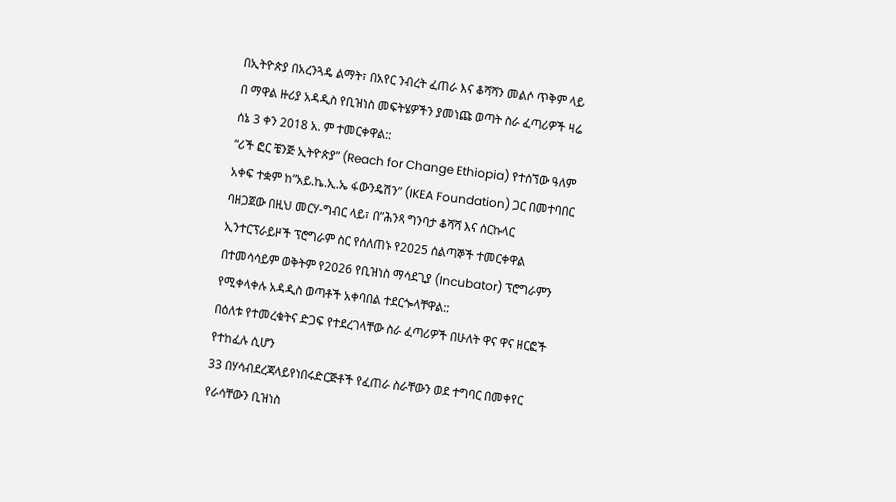በኢትዮጵያ በአረንጓዴ ልማት፣ በአየር ንብረት ፈጠራ እና ቆሻሻን መልሶ ጥቅም ላይ በ ማዋል ዙሪያ አዳዲስ የቢዝነስ መፍትሄዎችን ያመነጩ ወጣት ስራ ፈጣሪዎች ዛሬ ሰኔ 3 ቀን 2018 አ. ም ተመርቀዋል::
“ሪች ፎር ቼንጅ ኢትዮጵያ” (Reach for Change Ethiopia) የተሰኘው ዓለም አቀፍ ተቋም ከ”አይ.ኬ.ኢ.ኤ ፋውንዴሽን” (IKEA Foundation) ጋር በመተባበር ባዘጋጀው በዚህ መርሃ-ግብር ላይ፣ በ”ሕንጻ ግንባታ ቆሻሻ እና ሰርኩላር ኢንተርፕራይዞች ፕሮግራም ስር የሰለጠኑ የ2025 ሰልጣኞች ተመርቀዋል በተመሳሳይም ወቅትም የ2026 የቢዝነስ ማሳደጊያ (Incubator) ፕሮግራምን የሚቀላቀሉ አዳዲስ ወጣቶች አቀባበል ተደርጐላቸዋል::
በዕለቱ የተመረቁትና ድጋፍ የተደረገላቸው ስራ ፈጣሪዎች በሁለት ዋና ዋና ዘርፎች የተከፈሉ ሲሆን
33 በሃሳብደረጃላይየነበሩድርጅቶች የፈጠራ ስራቸውን ወደ ተግባር በመቀየር የራሳቸውን ቢዝነስ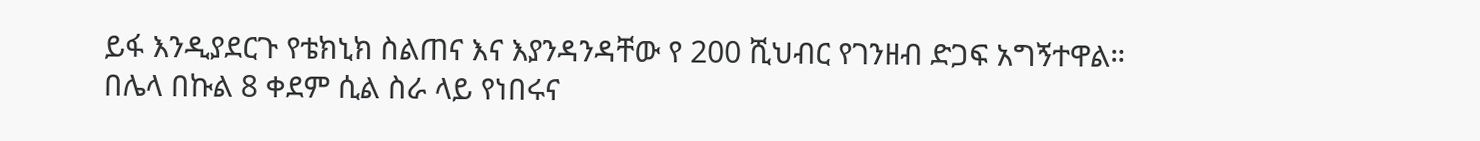ይፋ እንዲያደርጉ የቴክኒክ ስልጠና እና እያንዳንዳቸው የ 200 ሺህብር የገንዘብ ድጋፍ አግኝተዋል።
በሌላ በኩል 8 ቀደም ሲል ስራ ላይ የነበሩና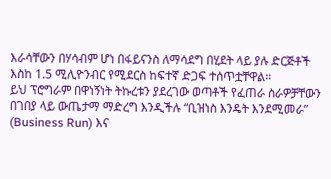እራሳቸውን በሃሳብም ሆነ በፋይናንስ ለማሳደግ በሂደት ላይ ያሉ ድርጅቶች እስከ 1.5 ሚሊዮንብር የሚደርስ ከፍተኛ ድጋፍ ተሰጥቷቸዋል።
ይህ ፕሮግራም በዋነኝነት ትኩረቱን ያደረገው ወጣቶች የፈጠራ ስራዎቻቸውን በገበያ ላይ ውጤታማ ማድረግ እንዲችሉ “ቢዝነስ እንዴት እንደሚመራ” (Business Run) እና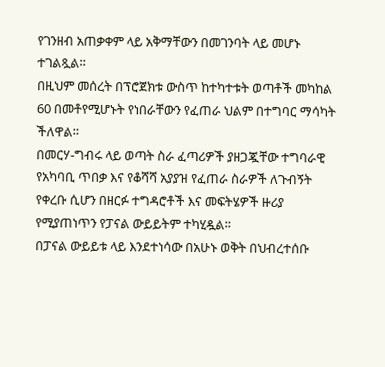የገንዘብ አጠቃቀም ላይ አቅማቸውን በመገንባት ላይ መሆኑ ተገልጿል።
በዚህም መሰረት በፕሮጀክቱ ውስጥ ከተካተቱት ወጣቶች መካከል 60 በመቶየሚሆኑት የነበራቸውን የፈጠራ ህልም በተግባር ማሳካት ችለዋል።
በመርሃ-ግብሩ ላይ ወጣት ስራ ፈጣሪዎች ያዘጋጇቸው ተግባራዊ የአካባቢ ጥበቃ እና የቆሻሻ አያያዝ የፈጠራ ስራዎች ለጉብኝት የቀረቡ ሲሆን በዘርፉ ተግዳሮቶች እና መፍትሄዎች ዙሪያ የሚያጠነጥን የፓናል ውይይትም ተካሂዷል።
በፓናል ውይይቱ ላይ እንደተነሳው በአሁኑ ወቅት በህብረተሰቡ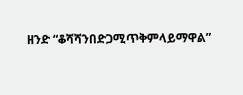ዘንድ “ቆሻሻንበድጋሚጥቅምላይማዋል”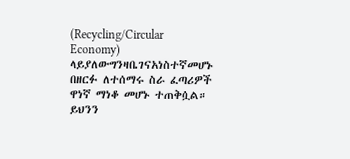(Recycling/Circular Economy) ላይያለውግንዛቤገናአነስተኛመሆኑ በዘርፉ ለተሰማሩ ስራ ፈጣሪዎች ዋነኛ ማነቆ መሆኑ ተጠቅሷል።
ይህንን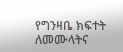የግንዛቤ ክፍተት ለመሙላትና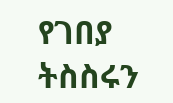የገበያ ትስስሩን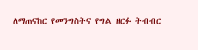ለማጠናከር የመንግስትና የግል ዘርፉ ትብብር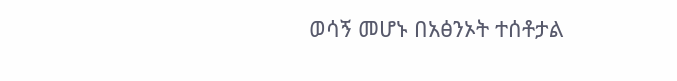ወሳኝ መሆኑ በአፅንኦት ተሰቶታል